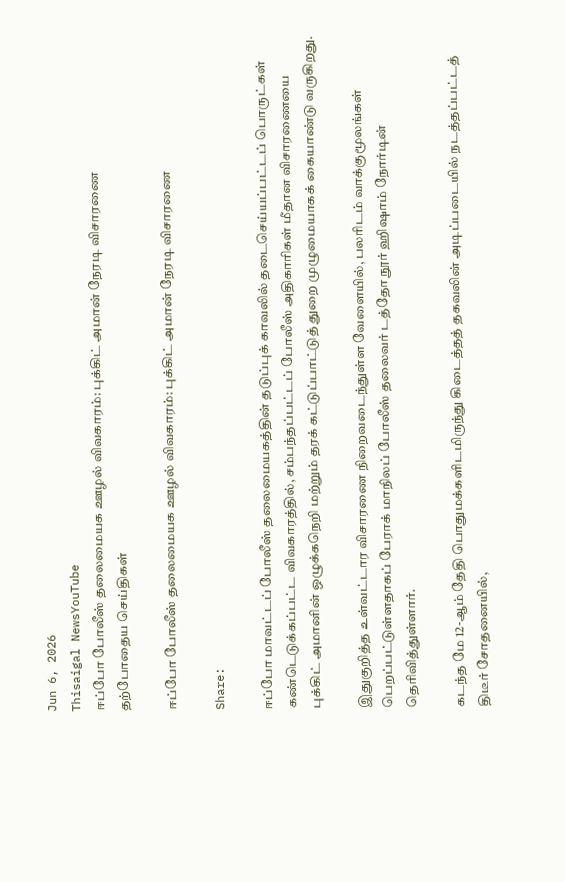Jun 6, 2026
Thisaigal NewsYouTube
ஈப்போ போலீஸ் தலைமையக ஊழல் விவகாரம்: புக்கிட் அமான் நேரடி விசாரணை
தற்போதைய செய்திகள்

ஈப்போ போலீஸ் தலைமையக ஊழல் விவகாரம்: புக்கிட் அமான் நேரடி விசாரணை

Share:

ஈப்போ மாவட்டப் போலீஸ் தலைமையகத்தின் தடுப்புக் காவலில் தடைசெய்யப்பட்டப் பொருட்கள் கண்டெடுக்கப்பட்ட விவகாரத்தில், சம்பந்தப்பட்டப் போலீஸ் அதிகாரிகள் மீதான விசாரணையை புக்கிட் அமானின் ஒழுக்கநெறி மற்றும் தரக் கட்டுப்பாட்டுத் துறை முழுமையாகக் கையாண்டு வருகிறது.

இதுகுறித்த உள்வட்டார விசாரணை நிறைவடைந்துள்ள வேளையில், பலரிடம் வாக்குமூலங்கள் பெறப்பட்டுள்ளதாகப் பேராக் மாநிலப் போலீஸ் தலைவர் டத்தோ நூர் ஹிஷாம் நோர்டின் தெரிவித்துள்ளார்.

கடந்த மே 12-ஆம் தேதி பொதுமக்களிடமிருந்து கிடைத்தத் தகவலின் அடிப்படையில் நடத்தப்பட்டத் திடீர் சோதனையில்,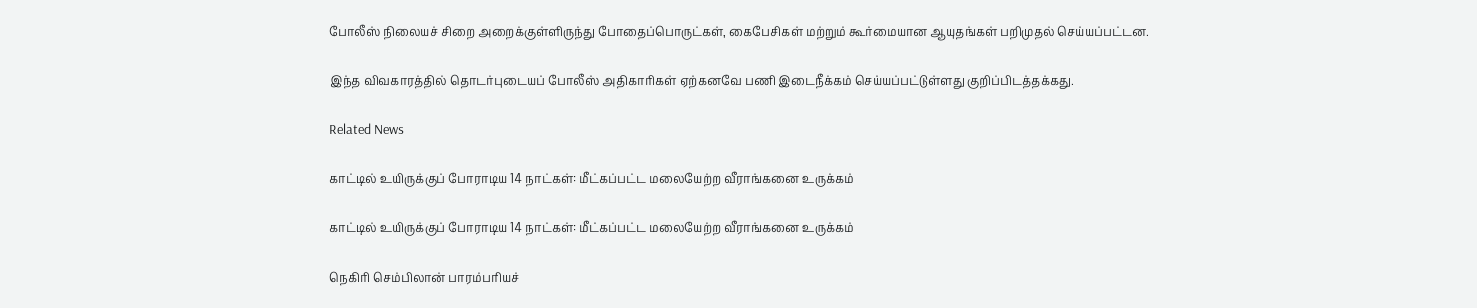போலீஸ் நிலையச் சிறை அறைக்குள்ளிருந்து போதைப்பொருட்கள், கைபேசிகள் மற்றும் கூர்மையான ஆயுதங்கள் பறிமுதல் செய்யப்பட்டன.

இந்த விவகாரத்தில் தொடர்புடையப் போலீஸ் அதிகாரிகள் ஏற்கனவே பணி இடைநீக்கம் செய்யப்பட்டுள்ளது குறிப்பிடத்தக்கது.

Related News

காட்டில் உயிருக்குப் போராடிய 14 நாட்கள்: மீட்கப்பட்ட மலையேற்ற வீராங்கனை உருக்கம்

காட்டில் உயிருக்குப் போராடிய 14 நாட்கள்: மீட்கப்பட்ட மலையேற்ற வீராங்கனை உருக்கம்

நெகிரி செம்பிலான் பாரம்பரியச்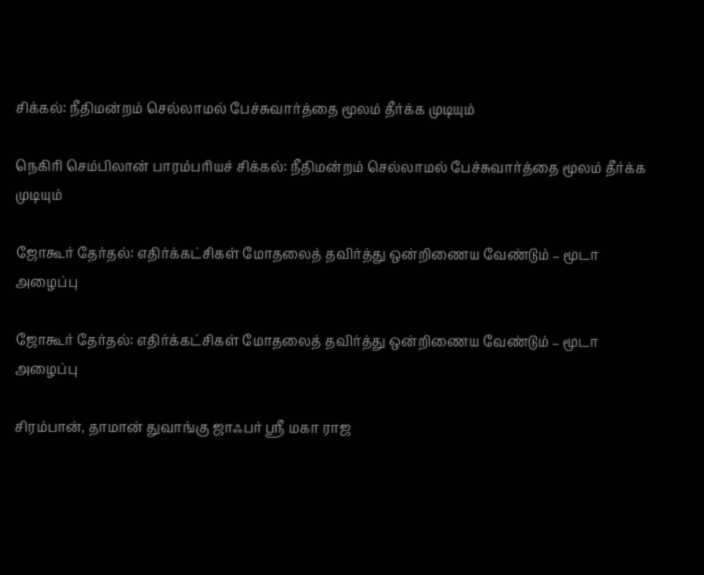சிக்கல்: நீதிமன்றம் செல்லாமல் பேச்சுவார்த்தை மூலம் தீர்க்க முடியும்

நெகிரி செம்பிலான் பாரம்பரியச் சிக்கல்: நீதிமன்றம் செல்லாமல் பேச்சுவார்த்தை மூலம் தீர்க்க முடியும்

ஜோகூர் தேர்தல்: எதிர்க்கட்சிகள் மோதலைத் தவிர்த்து ஒன்றிணைய வேண்டும் – மூடா அழைப்பு

ஜோகூர் தேர்தல்: எதிர்க்கட்சிகள் மோதலைத் தவிர்த்து ஒன்றிணைய வேண்டும் – மூடா அழைப்பு

சிரம்பான், தாமான் துவாங்கு ஜாஃபர் ஸ்ரீ மகா ராஜ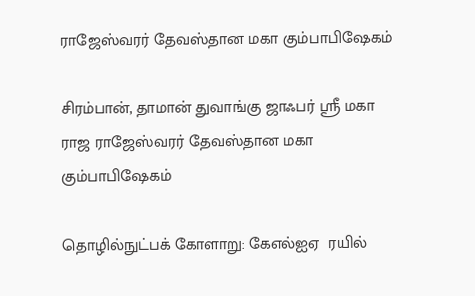ராஜேஸ்வரர் தேவஸ்தான மகா கும்பாபிஷேகம்

சிரம்பான், தாமான் துவாங்கு ஜாஃபர் ஸ்ரீ மகா ராஜ ராஜேஸ்வரர் தேவஸ்தான மகா கும்பாபிஷேகம்

தொழில்நுட்பக் கோளாறு: கேஎல்ஐஏ  ரயில்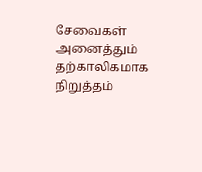சேவைகள் அனைத்தும் தற்காலிகமாக நிறுத்தம்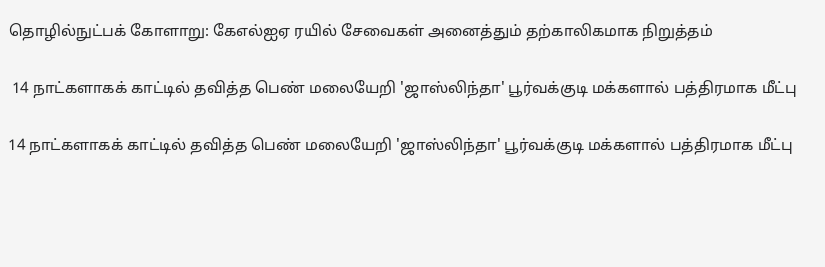தொழில்நுட்பக் கோளாறு: கேஎல்ஐஏ ரயில் சேவைகள் அனைத்தும் தற்காலிகமாக நிறுத்தம்

 14 நாட்களாகக் காட்டில் தவித்த பெண் மலையேறி 'ஜாஸ்லிந்தா' பூர்வக்குடி மக்களால் பத்திரமாக மீட்பு

14 நாட்களாகக் காட்டில் தவித்த பெண் மலையேறி 'ஜாஸ்லிந்தா' பூர்வக்குடி மக்களால் பத்திரமாக மீட்பு